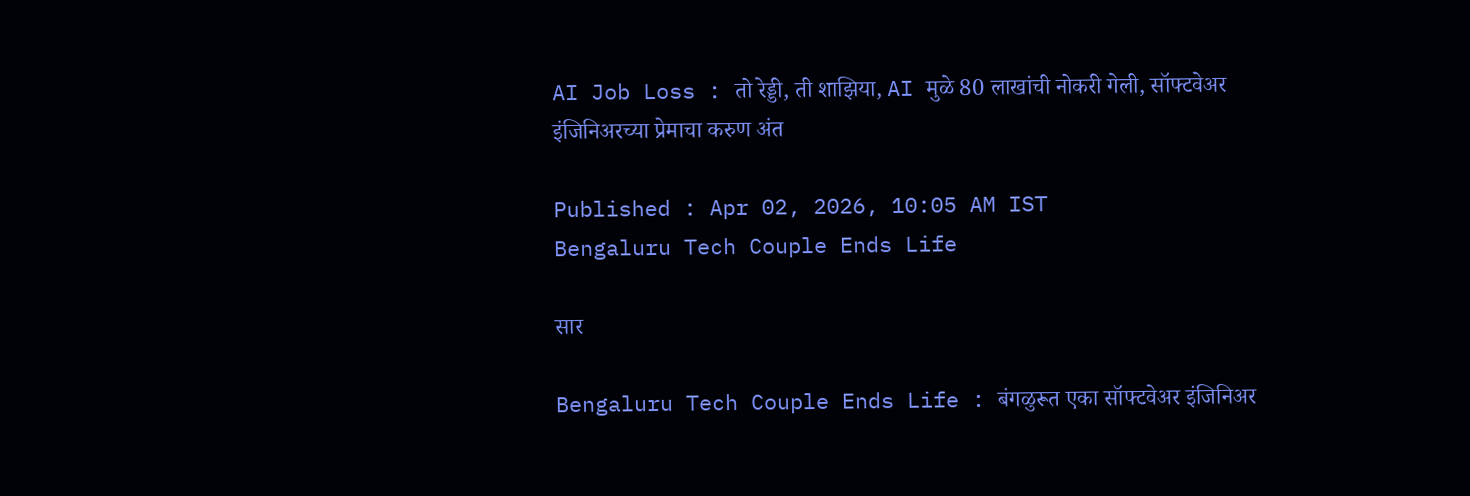AI Job Loss : तो रेड्डी, ती शाझिया, AI मुळे 80 लाखांची नोकरी गेली, सॉफ्टवेअर इंजिनिअरच्या प्रेमाचा करुण अंत

Published : Apr 02, 2026, 10:05 AM IST
Bengaluru Tech Couple Ends Life

सार

Bengaluru Tech Couple Ends Life : बंगळुरूत एका सॉफ्टवेअर इंजिनिअर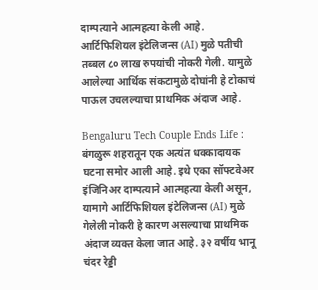दाम्पत्याने आत्महत्या केली आहे. आर्टिफिशियल इंटेलिजन्स (AI) मुळे पतीची तब्बल ८० लाख रुपयांची नोकरी गेली. यामुळे आलेल्या आर्थिक संकटामुळे दोघांनी हे टोकाचं पाऊल उचलल्याचा प्राथमिक अंदाज आहे.

Bengaluru Tech Couple Ends Life : बंगळुरू शहरातून एक अत्यंत धक्कादायक घटना समोर आली आहे. इथे एका सॉफ्टवेअर इंजिनिअर दाम्पत्याने आत्महत्या केली असून, यामागे आर्टिफिशियल इंटेलिजन्स (AI) मुळे गेलेली नोकरी हे कारण असल्याचा प्राथमिक अंदाज व्यक्त केला जात आहे. ३२ वर्षीय भानू चंदर रेड्डी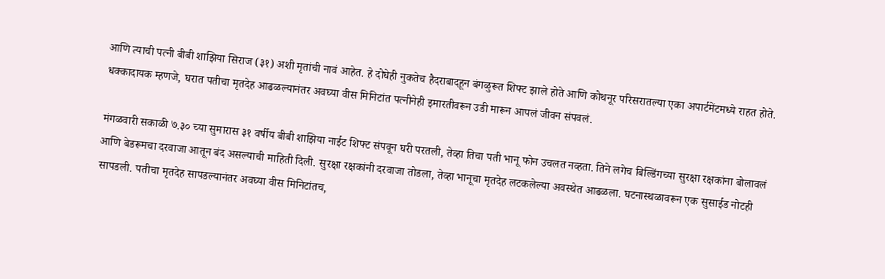आणि त्याची पत्नी बीबी शाझिया सिराज (३१) अशी मृतांची नावं आहेत. हे दोघेही नुकतेच हैदराबादहून बंगळुरूत शिफ्ट झाले होते आणि कोथनूर परिसरातल्या एका अपार्टमेंटमध्ये राहत होते. धक्कादायक म्हणजे, घरात पतीचा मृतदेह आढळल्यानंतर अवघ्या वीस मिनिटांत पत्नीनेही इमारतीवरून उडी मारून आपलं जीवन संपवलं.

मंगळवारी सकाळी ७.३० च्या सुमारास ३१ वर्षीय बीबी शाझिया नाईट शिफ्ट संपवून घरी परतली, तेव्हा तिचा पती भानू फोन उचलत नव्हता. तिने लगेच बिल्डिंगच्या सुरक्षा रक्षकांना बोलावलं आणि बेडरूमचा दरवाजा आतून बंद असल्याची माहिती दिली. सुरक्षा रक्षकांनी दरवाजा तोडला, तेव्हा भानूचा मृतदेह लटकलेल्या अवस्थेत आढळला. घटनास्थळावरून एक सुसाईड नोटही सापडली. पतीचा मृतदेह सापडल्यानंतर अवघ्या वीस मिनिटांतच,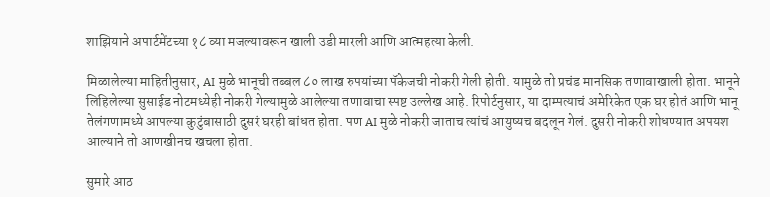शाझियाने अपार्टमेंटच्या १८ व्या मजल्यावरून खाली उडी मारली आणि आत्महत्या केली.

मिळालेल्या माहितीनुसार, AI मुळे भानूची तब्बल ८० लाख रुपयांच्या पॅकेजची नोकरी गेली होती. यामुळे तो प्रचंड मानसिक तणावाखाली होता. भानूने लिहिलेल्या सुसाईड नोटमध्येही नोकरी गेल्यामुळे आलेल्या तणावाचा स्पष्ट उल्लेख आहे. रिपोर्टनुसार, या दाम्पत्याचं अमेरिकेत एक घर होतं आणि भानू तेलंगणामध्ये आपल्या कुटुंबासाठी दुसरं घरही बांधत होता. पण AI मुळे नोकरी जाताच त्यांचं आयुष्यच बदलून गेलं. दुसरी नोकरी शोधण्यात अपयश आल्याने तो आणखीनच खचला होता.

सुमारे आठ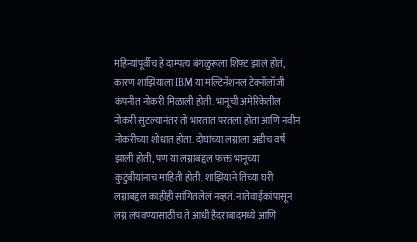महिन्यांपूर्वीच हे दाम्पत्य बंगळुरूला शिफ्ट झालं होतं, कारण शाझियाला IBM या मल्टिनॅशनल टेक्नॉलॉजी कंपनीत नोकरी मिळाली होती. भानूची अमेरिकेतील नोकरी सुटल्यानंतर तो भारतात परतला होता आणि नवीन नोकरीच्या शोधात होता. दोघांच्या लग्नाला अडीच वर्षं झाली होती, पण या लग्नाबद्दल फक्त भानूच्या कुटुंबीयांनाच माहिती होती. शाझियाने तिच्या घरी लग्नाबद्दल काहीही सांगितलेलं नव्हतं. नातेवाईकांपासून लग्न लपवण्यासाठीच ते आधी हैदराबादमध्ये आणि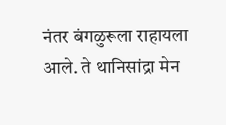नंतर बंगळुरूला राहायला आले. ते थानिसांद्रा मेन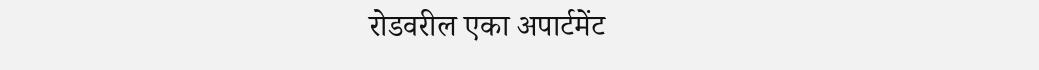रोडवरील एका अपार्टमेंट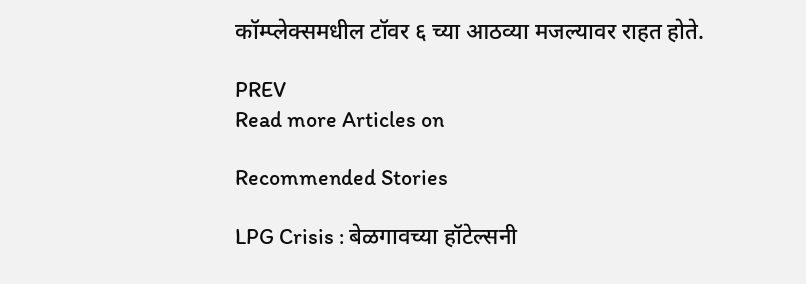कॉम्प्लेक्समधील टॉवर ६ च्या आठव्या मजल्यावर राहत होते.

PREV
Read more Articles on

Recommended Stories

LPG Crisis : बेळगावच्या हॉटेल्सनी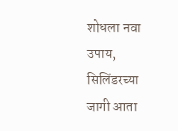शोधला नवा उपाय, सिलिंडरच्या जागी आता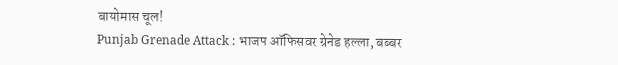बायोमास चूल!
Punjab Grenade Attack : भाजप ऑफिसवर ग्रेनेड हल्ला, बब्बर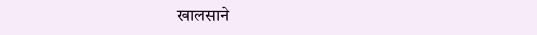खालसाने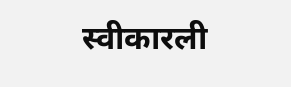स्वीकारली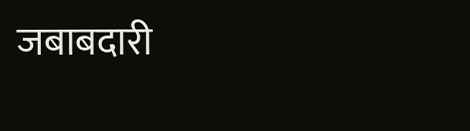जबाबदारी